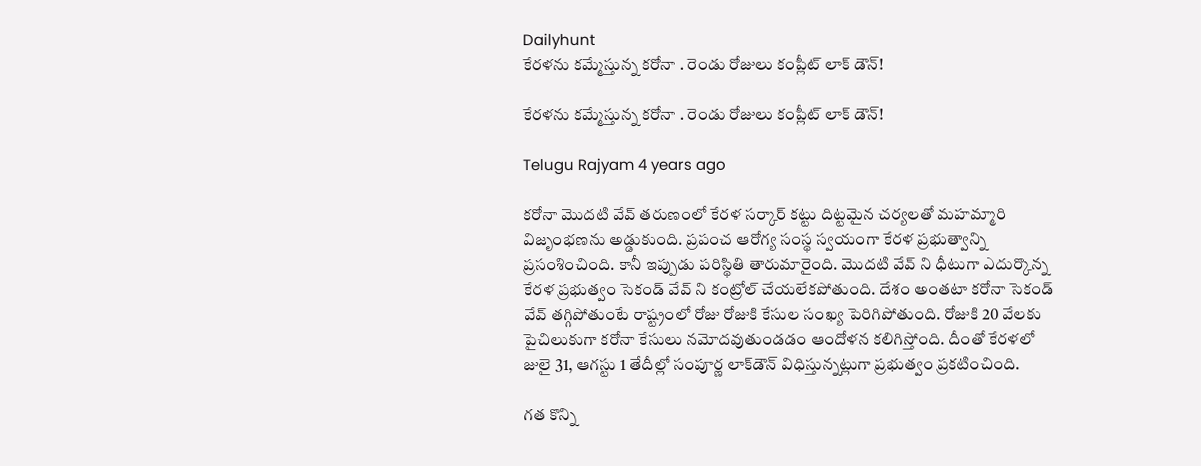Dailyhunt
కేరళను కమ్మేస్తున్న కరోనా . రెండు రోజులు కంప్లీట్ లాక్ డౌన్!

కేరళను కమ్మేస్తున్న కరోనా . రెండు రోజులు కంప్లీట్ లాక్ డౌన్!

Telugu Rajyam 4 years ago

కరోనా మొదటి వేవ్ తరుణంలో కేరళ సర్కార్ కట్టు దిట్టమైన చర్యలతో మహమ్మారి విజృంభణను అడ్డుకుంది. ప్రపంచ ఆరోగ్య సంస్థ స్వయంగా కేరళ ప్రభుత్వాన్ని ప్రసంశించింది. కానీ ఇప్పుడు పరిస్థితి తారుమారైంది. మొదటి వేవ్ ని ధీటుగా ఎదుర్కొన్న కేరళ ప్రభుత్వం సెకండ్ వేవ్ ని కంట్రోల్ చేయలేకపోతుంది. దేశం అంతటా కరోనా సెకండ్ వేవ్ తగ్గిపోతుంటే రాష్ట్రంలో రోజు రోజుకి కేసుల సంఖ్య పెరిగిపోతుంది. రోజుకి 20 వేలకు పైచిలుకుగా కరోనా కేసులు నమోదవుతుండడం ఆందోళన కలిగిస్తోంది. దీంతో కేరళలో జులై 31, ఆగస్టు 1 తేదీల్లో సంపూర్ణ లాక్‌డౌన్ విధిస్తున్నట్లుగా ప్రభుత్వం ప్రకటించింది.

గత కొన్ని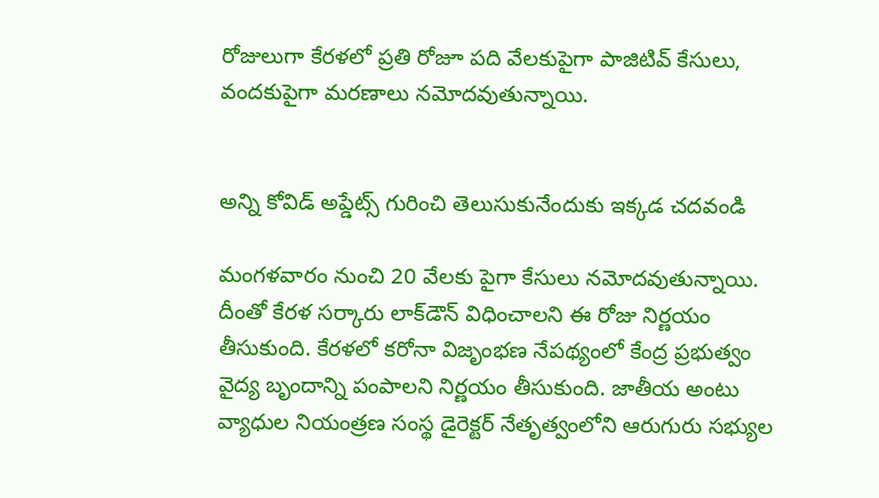రోజులుగా కేరళలో ప్రతి రోజూ పది వేలకుపైగా పాజిటివ్ కేసులు, వందకుపైగా మరణాలు నమోదవుతున్నాయి.


అన్ని కోవిడ్ అప్డేట్స్ గురించి తెలుసుకునేందుకు ఇక్కడ చదవండి

మంగళవారం నుంచి 20 వేలకు పైగా కేసులు నమోదవుతున్నాయి. దీంతో కేరళ సర్కారు లాక్‌డౌన్ విధించాలని ఈ రోజు నిర్ణయం తీసుకుంది. కేరళలో కరోనా విజృంభణ నేపథ్యంలో కేంద్ర ప్రభుత్వం వైద్య బృందాన్ని పంపాలని నిర్ణయం తీసుకుంది. జాతీయ అంటు వ్యాధుల నియంత్రణ సంస్థ డైరెక్టర్ నేతృత్వంలోని ఆరుగురు సభ్యుల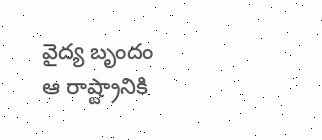వైద్య బృందం ఆ రాష్ట్రానికి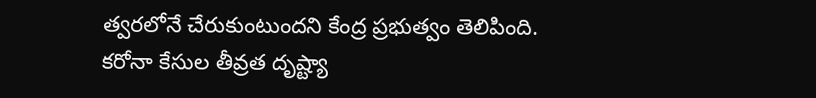త్వరలోనే చేరుకుంటుందని కేంద్ర ప్రభుత్వం తెలిపింది. కరోనా కేసుల తీవ్రత దృష్ట్యా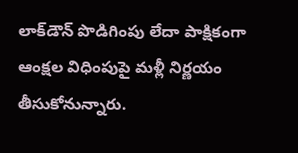లాక్‌డౌన్ పొడిగింపు లేదా పాక్షికంగా ఆంక్షల విధింపుపై మళ్లీ నిర్ణయం తీసుకోనున్నారు.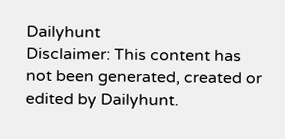Dailyhunt
Disclaimer: This content has not been generated, created or edited by Dailyhunt.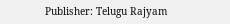Publisher: Telugu Rajyam